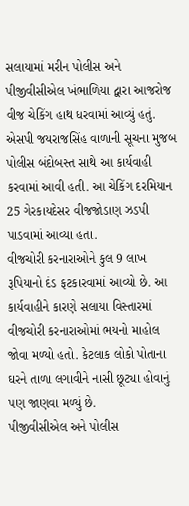સલાયામાં મરીન પોલીસ અને પીજીવીસીએલ ખંભાળિયા દ્વારા આજરોજ વીજ ચેકિંગ હાથ ધરવામાં આવ્યું હતું. એસપી જયરાજસિંહ વાળાની સૂચના મુજબ પોલીસ બંદોબસ્ત સાથે આ કાર્યવાહી કરવામાં આવી હતી. આ ચેકિંગ દરમિયાન 25 ગેરકાયદેસર વીજજોડાણ ઝડપી પાડવામાં આવ્યા હતા.
વીજચોરી કરનારાઓને કુલ 9 લાખ રૂપિયાનો દંડ ફટકારવામાં આવ્યો છે. આ કાર્યવાહીને કારણે સલાયા વિસ્તારમાં વીજચોરી કરનારાઓમાં ભયનો માહોલ જોવા મળ્યો હતો. કેટલાક લોકો પોતાના ઘરને તાળા લગાવીને નાસી છૂટ્યા હોવાનું પણ જાણવા મળ્યું છે.
પીજીવીસીએલ અને પોલીસ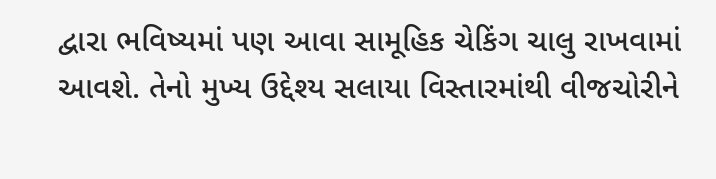દ્વારા ભવિષ્યમાં પણ આવા સામૂહિક ચેકિંગ ચાલુ રાખવામાં આવશે. તેનો મુખ્ય ઉદ્દેશ્ય સલાયા વિસ્તારમાંથી વીજચોરીને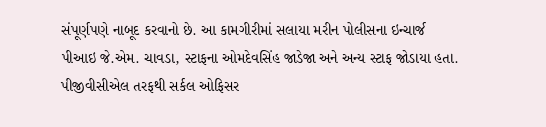સંપૂર્ણપણે નાબૂદ કરવાનો છે. આ કામગીરીમાં સલાયા મરીન પોલીસના ઇન્ચાર્જ પીઆઇ જે.એમ. ચાવડા, સ્ટાફના ઓમદેવસિંહ જાડેજા અને અન્ય સ્ટાફ જોડાયા હતા. પીજીવીસીએલ તરફથી સર્કલ ઓફિસર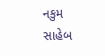નકુમ સાહેબ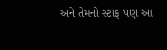અને તેમનો સ્ટાફ પણ આ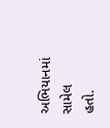અભિયાનમાં સામેલ હતો.